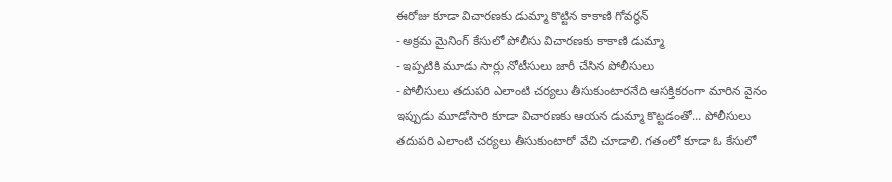ఈరోజు కూడా విచారణకు డుమ్మా కొట్టిన కాకాణి గోవర్ధన్
- అక్రమ మైనింగ్ కేసులో పోలీసు విచారణకు కాకాణి డుమ్మా
- ఇప్పటికి మూడు సార్లు నోటీసులు జారీ చేసిన పోలీసులు
- పోలీసులు తదుపరి ఎలాంటి చర్యలు తీసుకుంటారనేది ఆసక్తికరంగా మారిన వైనం
ఇప్పుడు మూడోసారి కూడా విచారణకు ఆయన డుమ్మా కొట్టడంతో... పోలీసులు తదుపరి ఎలాంటి చర్యలు తీసుకుంటారో వేచి చూడాలి. గతంలో కూడా ఓ కేసులో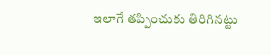ఇలాగే తప్పించుకు తిరిగినట్టు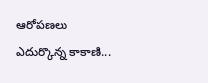ఆరోపణలు ఎదుర్కొన్న కాకాణి...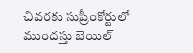చివరకు సుప్రీంకోర్టులో ముందస్తు బెయిల్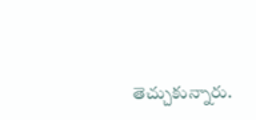తెచ్చుకున్నారు.